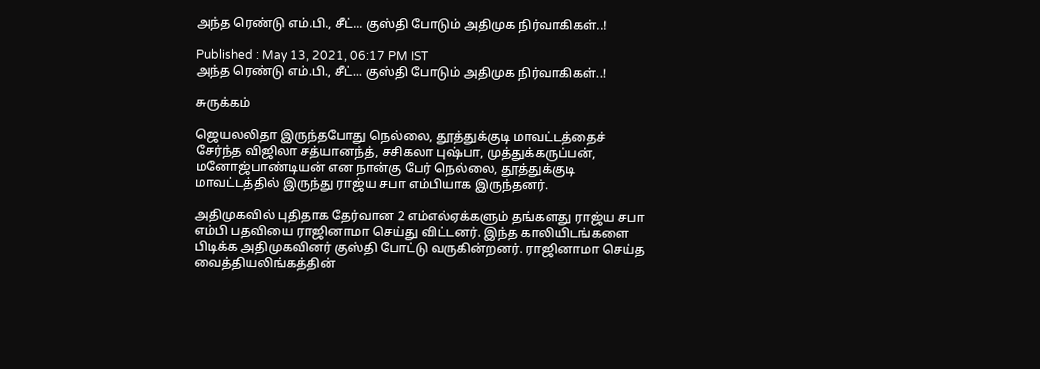அந்த ரெண்டு எம்.பி., சீட்... குஸ்தி போடும் அதிமுக நிர்வாகிகள்..!

Published : May 13, 2021, 06:17 PM IST
அந்த ரெண்டு எம்.பி., சீட்... குஸ்தி போடும் அதிமுக நிர்வாகிகள்..!

சுருக்கம்

ஜெயலலிதா இருந்தபோது நெல்லை, தூத்துக்குடி மாவட்டத்தைச் சேர்ந்த விஜிலா சத்யானந்த், சசிகலா புஷ்பா, முத்துக்கருப்பன், மனோஜ்பாண்டியன் என நான்கு பேர் நெல்லை, தூத்துக்குடி மாவட்டத்தில் இருந்து ராஜ்ய சபா எம்பியாக இருந்தனர்.

அதிமுகவில் புதிதாக தேர்வான 2 எம்எல்ஏக்களும் தங்களது ராஜ்ய சபா எம்பி பதவியை ராஜினாமா செய்து விட்டனர். இந்த காலியிடங்களை பிடிக்க அதிமுகவினர் குஸ்தி போட்டு வருகின்றனர். ராஜினாமா செய்த வைத்தியலிங்கத்தின்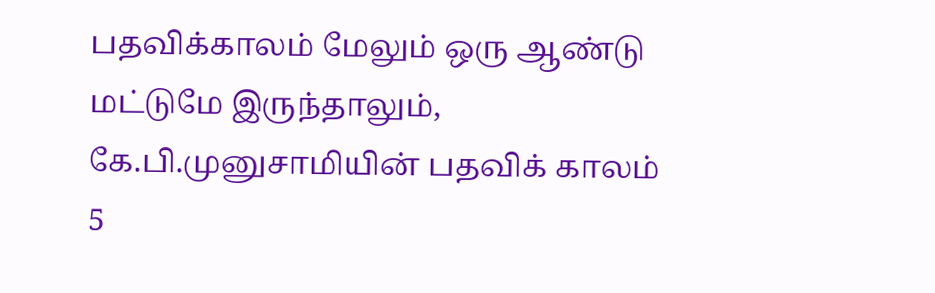பதவிக்காலம் மேலும் ஒரு ஆண்டு மட்டுமே இருந்தாலும், கே.பி.முனுசாமியின் பதவிக் காலம் 5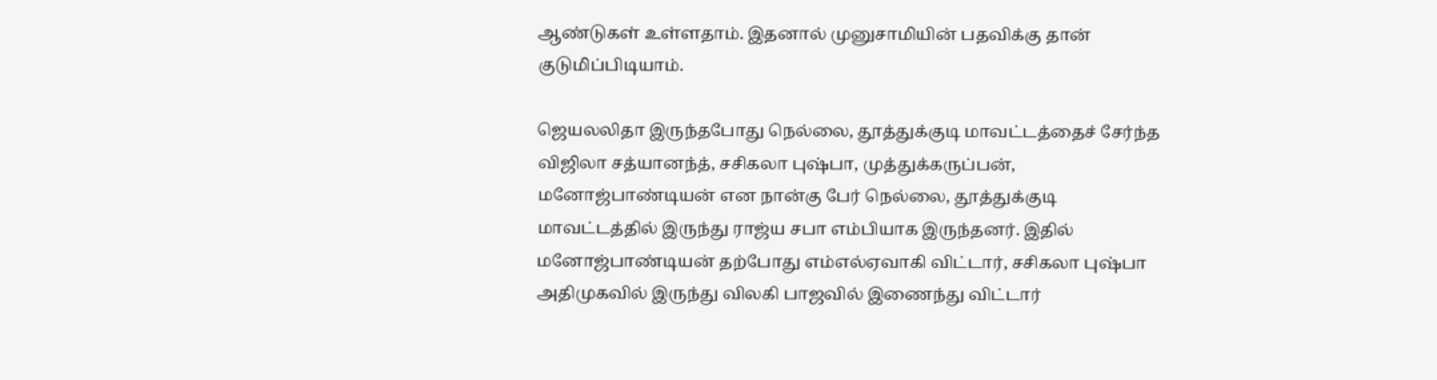ஆண்டுகள் உள்ளதாம். இதனால் முனுசாமியின் பதவிக்கு தான் குடுமிப்பிடியாம்.

ஜெயலலிதா இருந்தபோது நெல்லை, தூத்துக்குடி மாவட்டத்தைச் சேர்ந்த விஜிலா சத்யானந்த், சசிகலா புஷ்பா, முத்துக்கருப்பன், மனோஜ்பாண்டியன் என நான்கு பேர் நெல்லை, தூத்துக்குடி மாவட்டத்தில் இருந்து ராஜ்ய சபா எம்பியாக இருந்தனர். இதில் மனோஜ்பாண்டியன் தற்போது எம்எல்ஏவாகி விட்டார், சசிகலா புஷ்பா அதிமுகவில் இருந்து விலகி பாஜவில் இணைந்து விட்டார்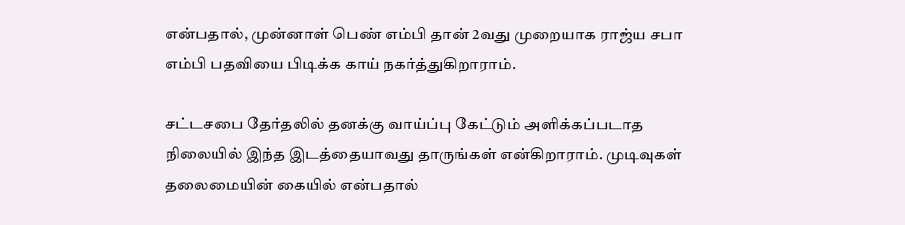என்பதால், முன்னாள் பெண் எம்பி தான் 2வது முறையாக ராஜ்ய சபா எம்பி பதவியை பிடிக்க காய் நகர்த்துகிறாராம்.

சட்டசபை தேர்தலில் தனக்கு வாய்ப்பு கேட்டும் அளிக்கப்படாத நிலையில் இந்த இடத்தையாவது தாருங்கள் என்கிறாராம். முடிவுகள் தலைமையின் கையில் என்பதால்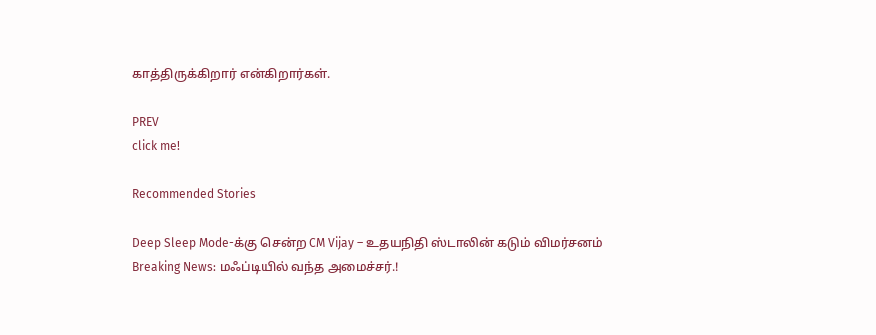காத்திருக்கிறார் என்கிறார்கள்.

PREV
click me!

Recommended Stories

Deep Sleep Mode-க்கு சென்ற CM Vijay – உதயநிதி ஸ்டாலின் கடும் விமர்சனம்
Breaking News: மஃப்டியில் வந்த அமைச்சர்.!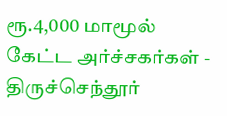ரூ.4,000 மாமூல் கேட்ட அர்ச்சகர்கள் - திருச்செந்தூர்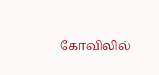கோவிலில்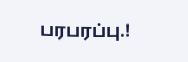பரபரப்பு.!